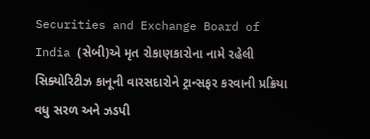Securities and Exchange Board of India (સેબી)એ મૃત રોકાણકારોના નામે રહેલી સિક્યોરિટીઝ કાનૂની વારસદારોને ટ્રાન્સફર કરવાની પ્રક્રિયા વધુ સરળ અને ઝડપી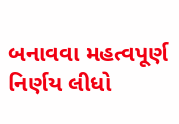બનાવવા મહત્વપૂર્ણ નિર્ણય લીધો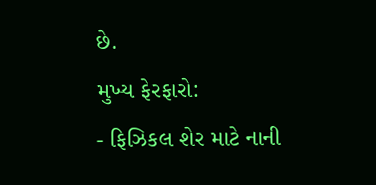છે.
મુખ્ય ફેરફારો:
- ફિઝિકલ શેર માટે નાની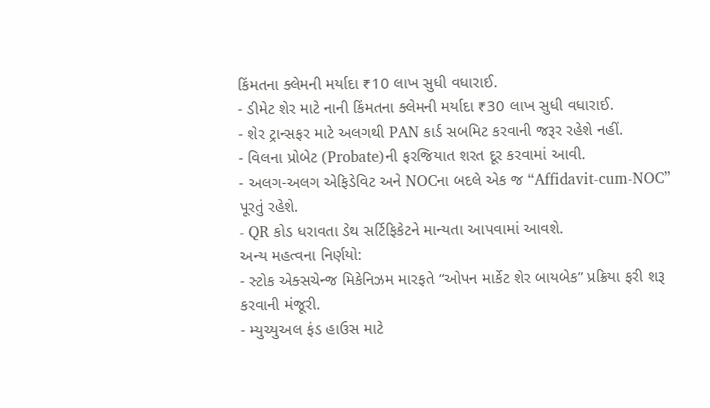કિંમતના ક્લેમની મર્યાદા ₹10 લાખ સુધી વધારાઈ.
- ડીમેટ શેર માટે નાની કિંમતના ક્લેમની મર્યાદા ₹30 લાખ સુધી વધારાઈ.
- શેર ટ્રાન્સફર માટે અલગથી PAN કાર્ડ સબમિટ કરવાની જરૂર રહેશે નહીં.
- વિલના પ્રોબેટ (Probate)ની ફરજિયાત શરત દૂર કરવામાં આવી.
- અલગ-અલગ એફિડેવિટ અને NOCના બદલે એક જ “Affidavit-cum-NOC” પૂરતું રહેશે.
- QR કોડ ધરાવતા ડેથ સર્ટિફિકેટને માન્યતા આપવામાં આવશે.
અન્ય મહત્વના નિર્ણયો:
- સ્ટોક એક્સચેન્જ મિકેનિઝમ મારફતે “ઓપન માર્કેટ શેર બાયબેક” પ્રક્રિયા ફરી શરૂ કરવાની મંજૂરી.
- મ્યુચ્યુઅલ ફંડ હાઉસ માટે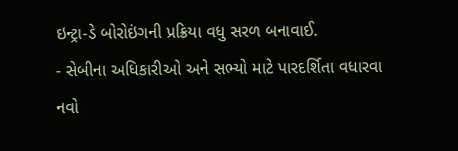ઇન્ટ્રા-ડે બોરોઇંગની પ્રક્રિયા વધુ સરળ બનાવાઈ.
- સેબીના અધિકારીઓ અને સભ્યો માટે પારદર્શિતા વધારવા નવો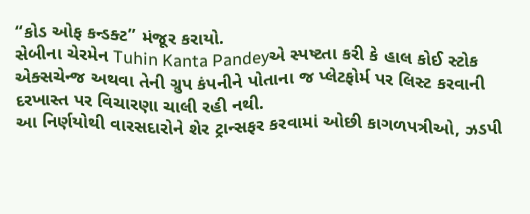“કોડ ઓફ કન્ડક્ટ” મંજૂર કરાયો.
સેબીના ચેરમેન Tuhin Kanta Pandeyએ સ્પષ્ટતા કરી કે હાલ કોઈ સ્ટોક એક્સચેન્જ અથવા તેની ગ્રુપ કંપનીને પોતાના જ પ્લેટફોર્મ પર લિસ્ટ કરવાની દરખાસ્ત પર વિચારણા ચાલી રહી નથી.
આ નિર્ણયોથી વારસદારોને શેર ટ્રાન્સફર કરવામાં ઓછી કાગળપત્રીઓ, ઝડપી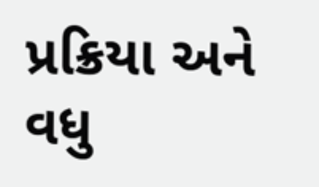પ્રક્રિયા અને વધુ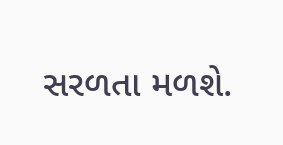સરળતા મળશે.